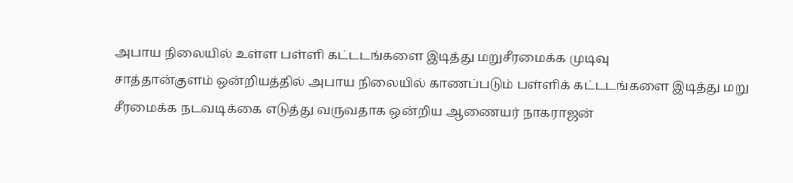அபாய நிலையில் உள்ள பள்ளி கட்டடங்களை இடித்து மறுசீரமைக்க முடிவு
சாத்தான்குளம் ஒன்றியத்தில் அபாய நிலையில் காணப்படும் பள்ளிக் கட்டடங்களை இடித்து மறு சீரமைக்க நடவடிக்கை எடுத்து வருவதாக ஒன்றிய ஆணையர் நாகராஜன்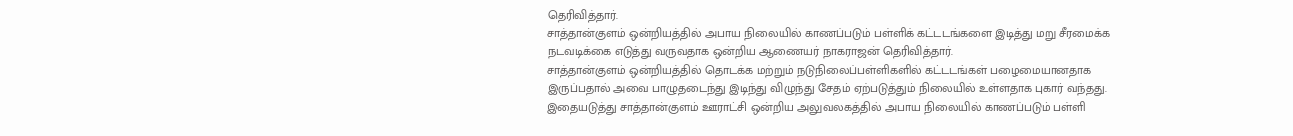தெரிவித்தார்.
சாத்தான்குளம் ஒன்றியத்தில் அபாய நிலையில் காணப்படும் பள்ளிக் கட்டடங்களை இடித்து மறு சீரமைக்க நடவடிக்கை எடுத்து வருவதாக ஒன்றிய ஆணையர் நாகராஜன் தெரிவித்தார்.
சாத்தான்குளம் ஒன்றியத்தில் தொடக்க மற்றும் நடுநிலைப்பள்ளிகளில் கட்டடங்கள் பழைமையானதாக இருப்பதால் அவை பாழுதடைந்து இடிந்து விழுந்து சேதம் ஏற்படுத்தும் நிலையில் உள்ளதாக புகார் வந்தது. இதையடுத்து சாத்தான்குளம் ஊராட்சி ஒன்றிய அலுவலகத்தில் அபாய நிலையில் காணப்படும் பள்ளி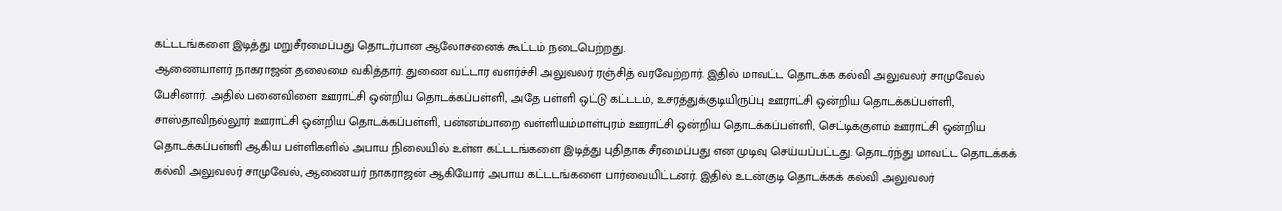கட்டடங்களை இடித்து மறுசீரமைப்பது தொடர்பான ஆலோசனைக் கூட்டம் நடைபெற்றது.
ஆணையாளர் நாகராஜன் தலைமை வகித்தார். துணை வட்டார வளர்ச்சி அலுவலர் ரஞ்சித் வரவேற்றார். இதில் மாவட்ட தொடக்க கல்வி அலுவலர் சாமுவேல் பேசினார். அதில் பனைவிளை ஊராட்சி ஒன்றிய தொடக்கப்பள்ளி, அதே பள்ளி ஒட்டு கட்டடம், உசரத்துக்குடியிருப்பு ஊராட்சி ஒன்றிய தொடக்கப்பள்ளி, சாஸ்தாவிநல்லூர் ஊராட்சி ஒன்றிய தொடக்கப்பள்ளி, பன்னம்பாறை வள்ளியம்மாள்புரம் ஊராட்சி ஒன்றிய தொடக்கப்பள்ளி, செட்டிக்குளம் ஊராட்சி ஒன்றிய தொடக்கப்பள்ளி ஆகிய பள்ளிகளில் அபாய நிலையில் உள்ள கட்டடங்களை இடித்து புதிதாக சீரமைப்பது என முடிவு செய்யப்பட்டது. தொடர்ந்து மாவட்ட தொடக்கக் கல்வி அலுவலர் சாமுவேல், ஆணையர் நாகராஜன் ஆகியோர் அபாய கட்டடங்களை பார்வையிட்டனர். இதில் உடன்குடி தொடக்கக் கல்வி அலுவலர்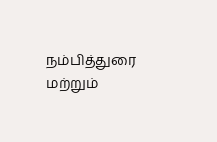நம்பித்துரை மற்றும்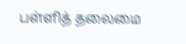பள்ளித் தலைமை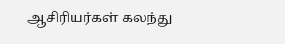ஆசிரியர்கள் கலந்து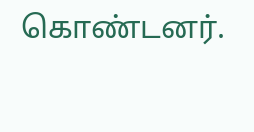கொண்டனர்.